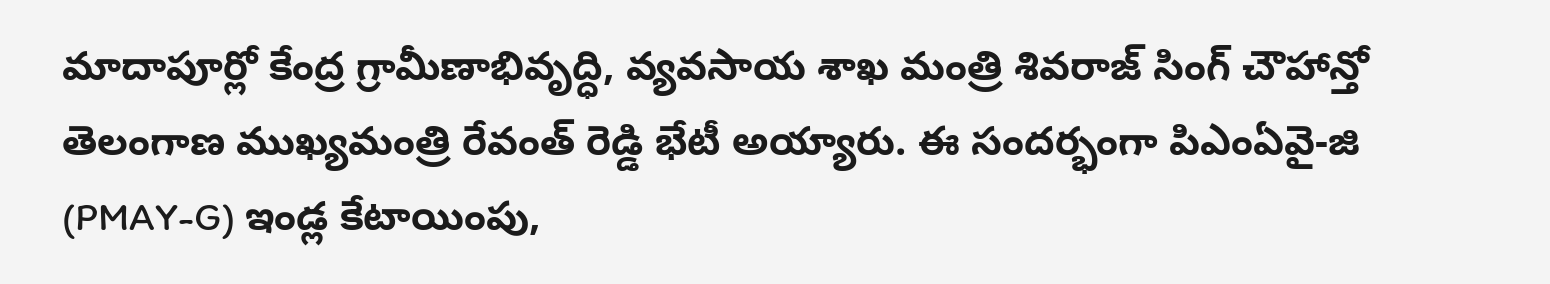మాదాపూర్లో కేంద్ర గ్రామీణాభివృద్ధి, వ్యవసాయ శాఖ మంత్రి శివరాజ్ సింగ్ చౌహాన్తో తెలంగాణ ముఖ్యమంత్రి రేవంత్ రెడ్డి భేటీ అయ్యారు. ఈ సందర్భంగా పిఎంఏవై-జి (PMAY-G) ఇండ్ల కేటాయింపు,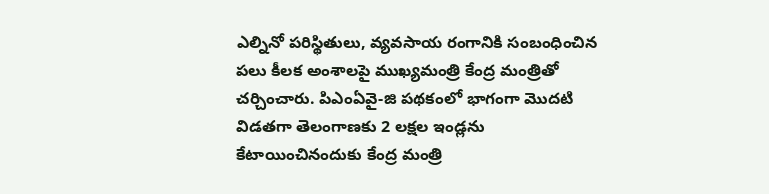ఎల్నినో పరిస్థితులు, వ్యవసాయ రంగానికి సంబంధించిన పలు కీలక అంశాలపై ముఖ్యమంత్రి కేంద్ర మంత్రితో చర్చించారు. పిఎంఏవై-జి పథకంలో భాగంగా మొదటి విడతగా తెలంగాణకు 2 లక్షల ఇండ్లను కేటాయించినందుకు కేంద్ర మంత్రి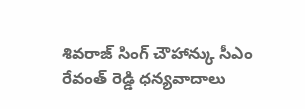శివరాజ్ సింగ్ చౌహాన్కు సీఎం రేవంత్ రెడ్డి ధన్యవాదాలు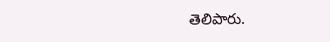తెలిపారు.